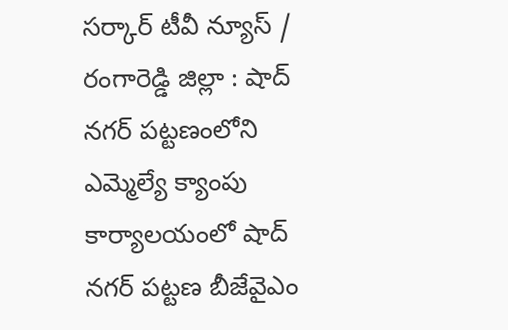సర్కార్ టీవీ న్యూస్ / రంగారెడ్డి జిల్లా : షాద్ నగర్ పట్టణంలోని ఎమ్మెల్యే క్యాంపు కార్యాలయంలో షాద్ నగర్ పట్టణ బీజేవైఎం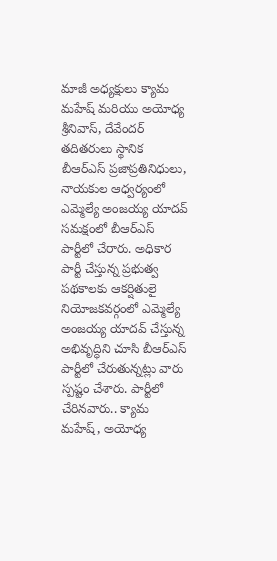మాజీ అధ్యక్షులు క్యామ మహేష్ మరియు అయోధ్య శ్రీనివాస్, దేవేందర్ తదితరులు స్థానిక బీఆర్ఎస్ ప్రజాప్రతినిధులు, నాయకుల ఆధ్వర్యంలో ఎమ్మెల్యే అంజయ్య యాదవ్ సమక్షంలో బీఆర్ఎస్ పార్టీలో చేరారు. అధికార పార్టీ చేస్తున్న ప్రభుత్వ పథకాలకు ఆకర్షితులై నియోజకవర్గంలో ఎమ్మెల్యే అంజయ్య యాదవ్ చేస్తున్న అభివృద్ధిని చూసి బీఆర్ఎస్ పార్టీలో చేరుతున్నట్లు వారు స్పష్టం చేశారు. పార్టీలో చేరినవారు.. క్యామ మహేష్, అయోధ్య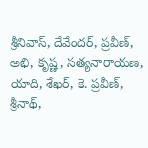శ్రీనివాస్, దేవేందర్, ప్రవీణ్, అభి, కృష్ణ, సత్యనారాయణ, యాది, శేఖర్, కె. ప్రవీణ్, శ్రీనాథ్,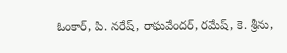ఓంకార్, పి. నరేష్, రాఘవేందర్, రమేష్, కె. శ్రీను,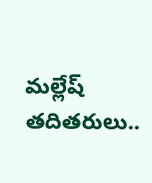మల్లేష్ తదితరులు..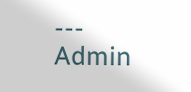---
Admin